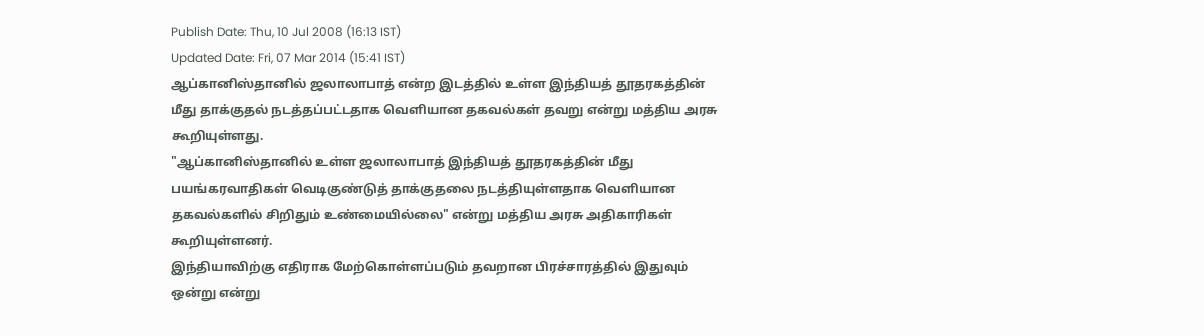Publish Date: Thu, 10 Jul 2008 (16:13 IST)
Updated Date: Fri, 07 Mar 2014 (15:41 IST)
ஆப்கானிஸ்தானில் ஜலாலாபாத் என்ற இடத்தில் உள்ள இந்தியத் தூதரகத்தின் மீது தாக்குதல் நடத்தப்பட்டதாக வெளியான தகவல்கள் தவறு என்று மத்திய அரசு கூறியுள்ளது.
"ஆப்கானிஸ்தானில் உள்ள ஜலாலாபாத் இந்தியத் தூதரகத்தின் மீது பயங்கரவாதிகள் வெடிகுண்டுத் தாக்குதலை நடத்தியுள்ளதாக வெளியான தகவல்களில் சிறிதும் உண்மையில்லை" என்று மத்திய அரசு அதிகாரிகள் கூறியுள்ளனர்.
இந்தியாவிற்கு எதிராக மேற்கொள்ளப்படும் தவறான பிரச்சாரத்தில் இதுவும் ஒன்று என்று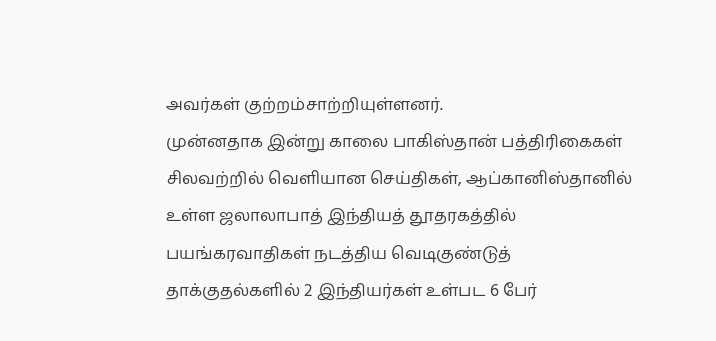அவர்கள் குற்றம்சாற்றியுள்ளனர்.
முன்னதாக இன்று காலை பாகிஸ்தான் பத்திரிகைகள் சிலவற்றில் வெளியான செய்திகள், ஆப்கானிஸ்தானில் உள்ள ஜலாலாபாத் இந்தியத் தூதரகத்தில் பயங்கரவாதிகள் நடத்திய வெடிகுண்டுத் தாக்குதல்களில் 2 இந்தியர்கள் உள்பட 6 பேர்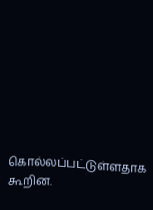கொல்லப்பட்டுள்ளதாக கூறின.